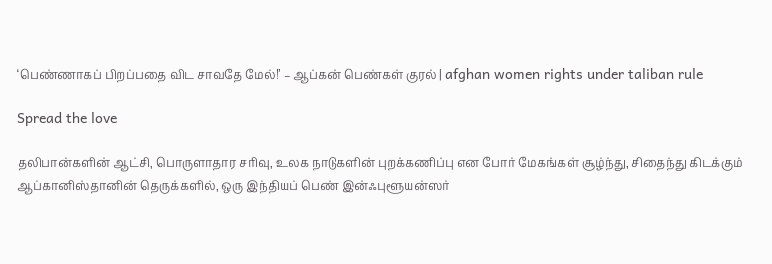‘பெண்ணாகப் பிறப்பதை விட சாவதே மேல்!’ – ஆப்கன் பெண்கள் குரல் | afghan women rights under taliban rule

Spread the love

தலிபான்களின் ஆட்சி, பொருளாதார சரிவு, உலக நாடுகளின் புறக்கணிப்பு என போர் மேகங்கள் சூழ்ந்து, சிதைந்து கிடக்கும் ஆப்கானிஸ்தானின் தெருக்களில், ஒரு இந்தியப் பெண் இன்ஃபுளூயன்ஸர்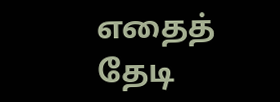எதைத் தேடி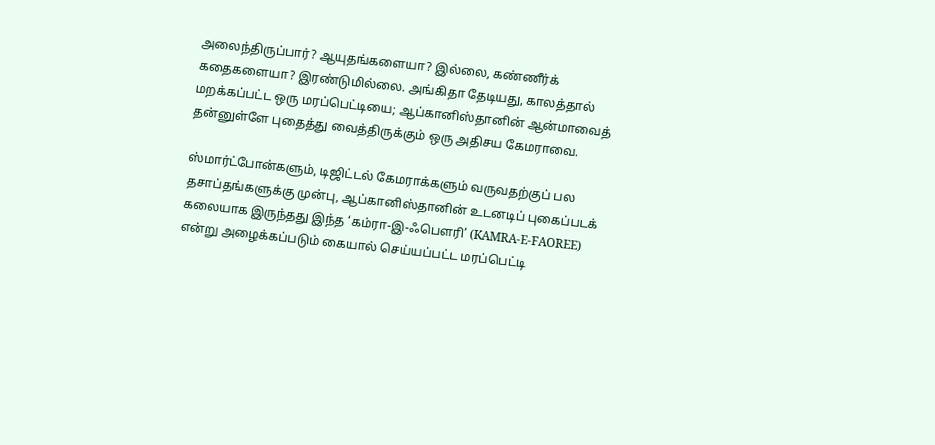அலைந்திருப்பார்? ஆயுதங்களையா? இல்லை, கண்ணீர்க் கதைகளையா? இரண்டுமில்லை. அங்கிதா தேடியது, காலத்தால் மறக்கப்பட்ட ஒரு மரப்பெட்டியை; ஆப்கானிஸ்தானின் ஆன்மாவைத் தன்னுள்ளே புதைத்து வைத்திருக்கும் ஒரு அதிசய கேமராவை.

ஸ்மார்ட்போன்களும், டிஜிட்டல் கேமராக்களும் வருவதற்குப் பல தசாப்தங்களுக்கு முன்பு, ஆப்கானிஸ்தானின் உடனடிப் புகைப்படக் கலையாக இருந்தது இந்த ‘கம்ரா-இ-ஃபௌரி’ (KAMRA-E-FAOREE) என்று அழைக்கப்படும் கையால் செய்யப்பட்ட மரப்பெட்டி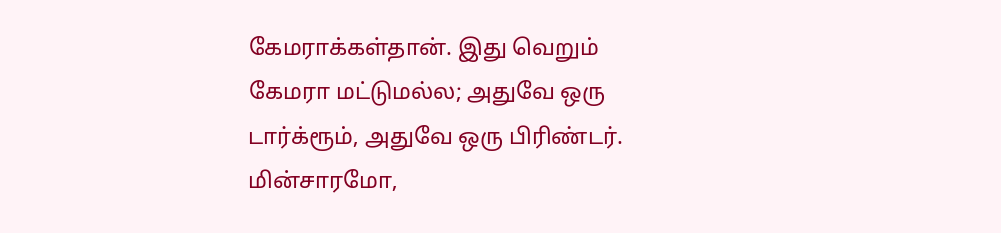கேமராக்கள்தான். இது வெறும் கேமரா மட்டுமல்ல; அதுவே ஒரு டார்க்ரூம், அதுவே ஒரு பிரிண்டர். மின்சாரமோ,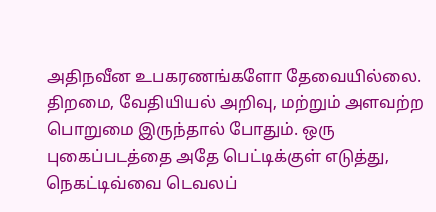அதிநவீன உபகரணங்களோ தேவையில்லை. திறமை, வேதியியல் அறிவு, மற்றும் அளவற்ற பொறுமை இருந்தால் போதும். ஒரு புகைப்படத்தை அதே பெட்டிக்குள் எடுத்து, நெகட்டிவ்வை டெவலப்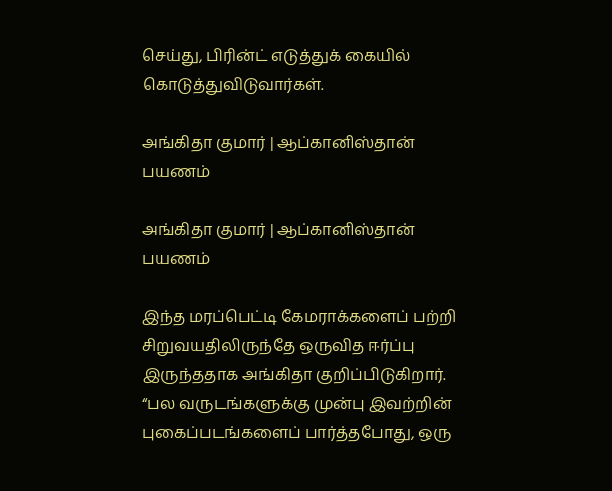செய்து, பிரின்ட் எடுத்துக் கையில் கொடுத்துவிடுவார்கள்.

அங்கிதா குமார் | ஆப்கானிஸ்தான் பயணம்

அங்கிதா குமார் | ஆப்கானிஸ்தான் பயணம்

இந்த மரப்பெட்டி கேமராக்களைப் பற்றி சிறுவயதிலிருந்தே ஒருவித ஈர்ப்பு இருந்ததாக அங்கிதா குறிப்பிடுகிறார். “பல வருடங்களுக்கு முன்பு இவற்றின் புகைப்படங்களைப் பார்த்தபோது, ஒரு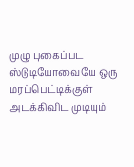முழு புகைப்பட ஸ்டுடியோவையே ஒரு மரப்பெட்டிக்குள் அடக்கிவிட முடியும்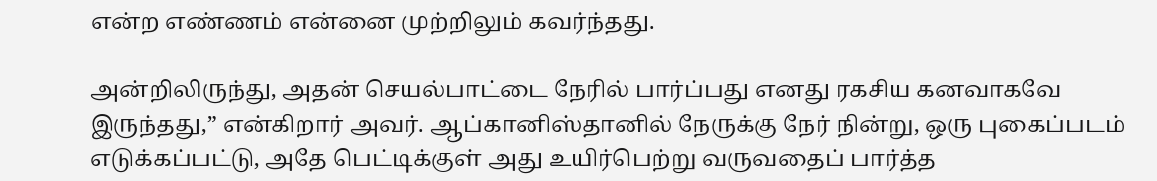என்ற எண்ணம் என்னை முற்றிலும் கவர்ந்தது.

அன்றிலிருந்து, அதன் செயல்பாட்டை நேரில் பார்ப்பது எனது ரகசிய கனவாகவே இருந்தது,” என்கிறார் அவர். ஆப்கானிஸ்தானில் நேருக்கு நேர் நின்று, ஒரு புகைப்படம் எடுக்கப்பட்டு, அதே பெட்டிக்குள் அது உயிர்பெற்று வருவதைப் பார்த்த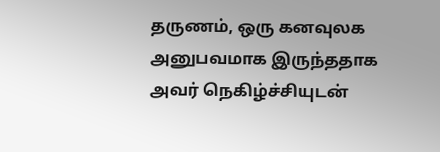தருணம், ஒரு கனவுலக அனுபவமாக இருந்ததாக அவர் நெகிழ்ச்சியுடன்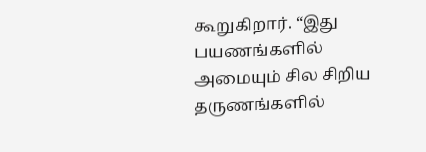கூறுகிறார். “இது பயணங்களில் அமையும் சில சிறிய தருணங்களில்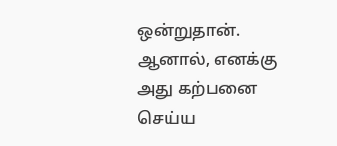ஒன்றுதான். ஆனால், எனக்கு அது கற்பனை செய்ய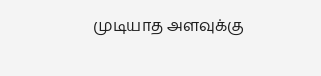முடியாத அளவுக்கு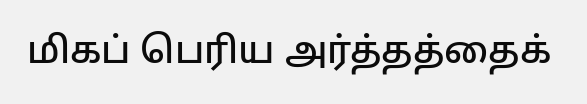மிகப் பெரிய அர்த்தத்தைக்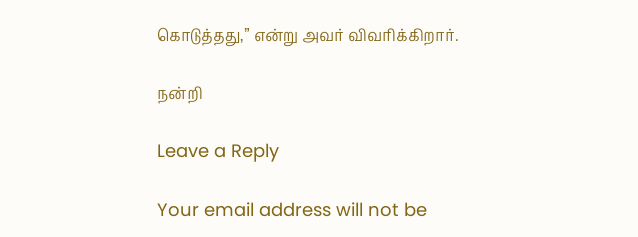கொடுத்தது,” என்று அவர் விவரிக்கிறார்.

நன்றி

Leave a Reply

Your email address will not be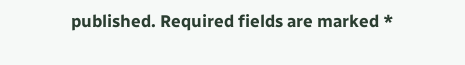published. Required fields are marked *